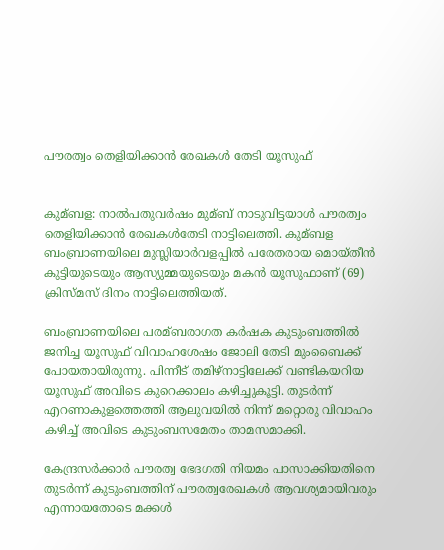പൗരത്വം തെളിയിക്കാന്‍ രേഖകള്‍ തേടി യൂസുഫ്


കുമ്ബള: നാല്‍പതുവര്‍ഷം മുമ്ബ് നാടുവിട്ടയാള്‍ പൗരത്വം തെളിയിക്കാന്‍ രേഖകള്‍തേടി നാട്ടിലെത്തി. കുമ്ബള ബംബ്രാണയിലെ മുസ്ലിയാര്‍വളപ്പില്‍ പരേതരായ മൊയ്തീന്‍ കുട്ടിയുടെയും ആസ്യുമ്മയുടെയും മകന്‍ യൂസുഫാണ് (69) ക്രിസ്മസ് ദിനം നാട്ടിലെത്തിയത്.

ബംബ്രാണയിലെ പരമ്ബരാഗത കര്‍ഷക കുടുംബത്തില്‍ ജനിച്ച യൂസുഫ് വിവാഹശേഷം ജോലി തേടി മുംബൈക്ക് പോയതായിരുന്നു. പിന്നീട് തമിഴ്നാട്ടിലേക്ക് വണ്ടികയറിയ യൂസുഫ് അവിടെ കുറെക്കാലം കഴിച്ചുകൂട്ടി. തുടര്‍ന്ന് എറണാകുളത്തെത്തി ആലുവയില്‍ നിന്ന് മറ്റൊരു വിവാഹം കഴിച്ച്‌ അവിടെ കുടുംബസമേതം താമസമാക്കി.

കേന്ദ്രസര്‍ക്കാര്‍ പൗരത്വ ഭേദഗതി നിയമം പാസാക്കിയതിനെ തുടര്‍ന്ന് കുടുംബത്തിന് പൗരത്വരേഖകള്‍ ആവശ്യമായിവരും എന്നായതോടെ മക്കള്‍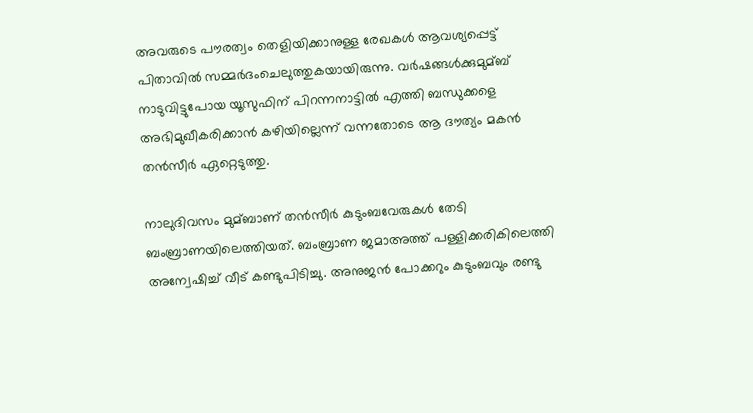അവരുടെ പൗരത്വം തെളിയിക്കാനുള്ള രേഖകള്‍ ആവശ്യപ്പെട്ട് പിതാവില്‍ സമ്മര്‍ദംചെലുത്തുകയായിരുന്നു. വര്‍ഷങ്ങള്‍ക്കുമുമ്ബ് നാടുവിട്ടുപോയ യൂസുഫിന് പിറന്നനാട്ടില്‍ എത്തി ബന്ധുക്കളെ അഭിമുഖീകരിക്കാന്‍ കഴിയില്ലെന്ന് വന്നതോടെ ആ ദൗത്യം മകന്‍ തന്‍സീര്‍ ഏറ്റെടുത്തു.

നാലുദിവസം മുമ്ബാണ് തന്‍സീര്‍ കുടുംബവേരുകള്‍ തേടി ബംബ്രാണയിലെത്തിയത്. ബംബ്രാണ ജമാഅത്ത് പള്ളിക്കരികിലെത്തി അന്വേഷിച്ച്‌ വീട് കണ്ടുപിടിച്ചു. അനുജന്‍ പോക്കറും കുടുംബവും രണ്ടു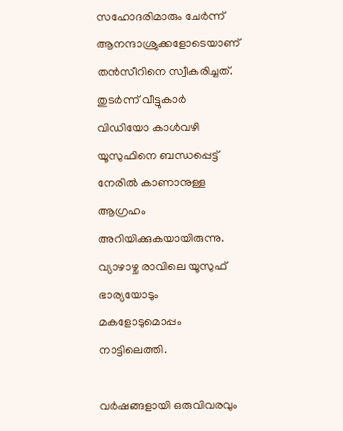സഹോദരിമാരും ചേര്‍ന്ന് ആനന്ദാശ്രുക്കളോടെയാണ് തന്‍സീറിനെ സ്വീകരിച്ചത്. തുടര്‍ന്ന് വീട്ടുകാര്‍ വിഡിയോ കാള്‍വഴി യൂസുഫിനെ ബന്ധപ്പെട്ട് നേരില്‍ കാണാനുള്ള ആഗ്രഹം അറിയിക്കുകയായിരുന്നു. വ്യാഴാഴ്ച രാവിലെ യൂസുഫ് ഭാര്യയോടും മകളോടുമൊപ്പം നാട്ടിലെത്തി.

വര്‍ഷങ്ങളായി ഒരുവിവരവും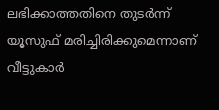ലഭിക്കാത്തതിനെ തുടര്‍ന്ന് യൂസുഫ് മരിച്ചിരിക്കുമെന്നാണ് വീട്ടുകാര്‍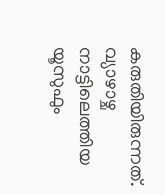കരുതിയിരുന്നത്. വ്യാഴാഴ്ച നാട്ടിലെത്തിയ യൂസുഫും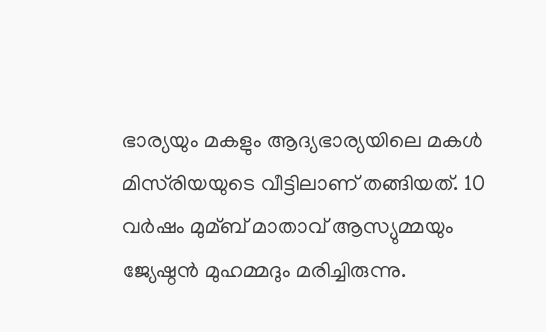ഭാര്യയും മകളും ആദ്യഭാര്യയിലെ മകള്‍ മിസ്‌രിയയുടെ വീട്ടിലാണ് തങ്ങിയത്. 10 വര്‍ഷം മുമ്ബ് മാതാവ് ആസ്യുമ്മയും ജ്യേഷ്ഠന്‍ മുഹമ്മദും മരിച്ചിരുന്നു.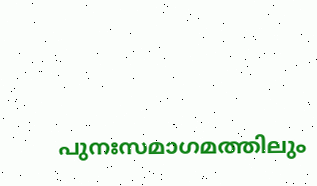പുനഃസമാഗമത്തിലും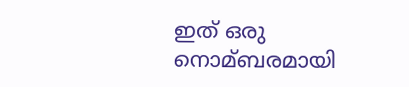ഇത് ഒരു നൊമ്ബരമായി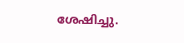ശേഷിച്ചു.